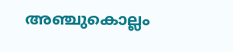അഞ്ചുകൊല്ലം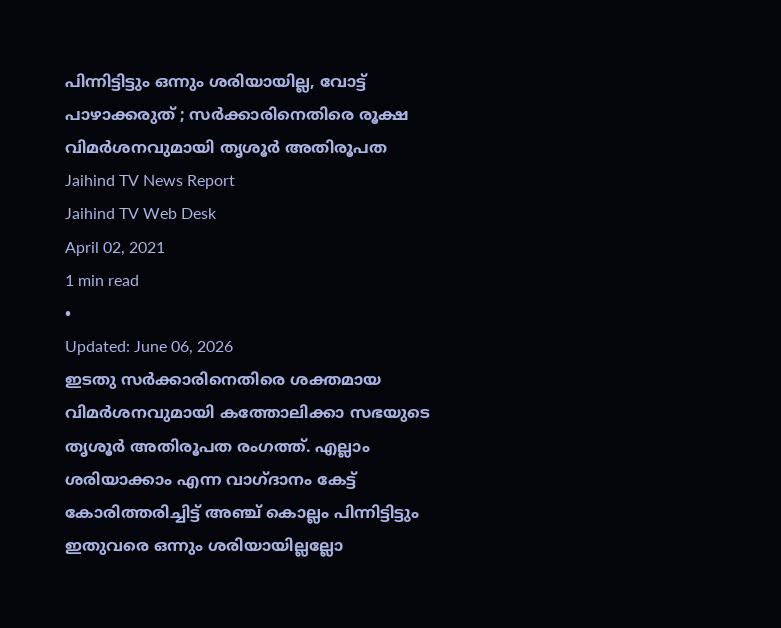പിന്നിട്ടിട്ടും ഒന്നും ശരിയായില്ല, വോട്ട് പാഴാക്കരുത് ; സർക്കാരിനെതിരെ രൂക്ഷ വിമർശനവുമായി തൃശൂർ അതിരൂപത
Jaihind TV News Report
Jaihind TV Web Desk
April 02, 2021
1 min read
•
Updated: June 06, 2026
ഇടതു സർക്കാരിനെതിരെ ശക്തമായ വിമർശനവുമായി കത്തോലിക്കാ സഭയുടെ തൃശൂർ അതിരൂപത രംഗത്ത്. എല്ലാം ശരിയാക്കാം എന്ന വാഗ്ദാനം കേട്ട് കോരിത്തരിച്ചിട്ട് അഞ്ച് കൊല്ലം പിന്നിട്ടിട്ടും ഇതുവരെ ഒന്നും ശരിയായില്ലല്ലോ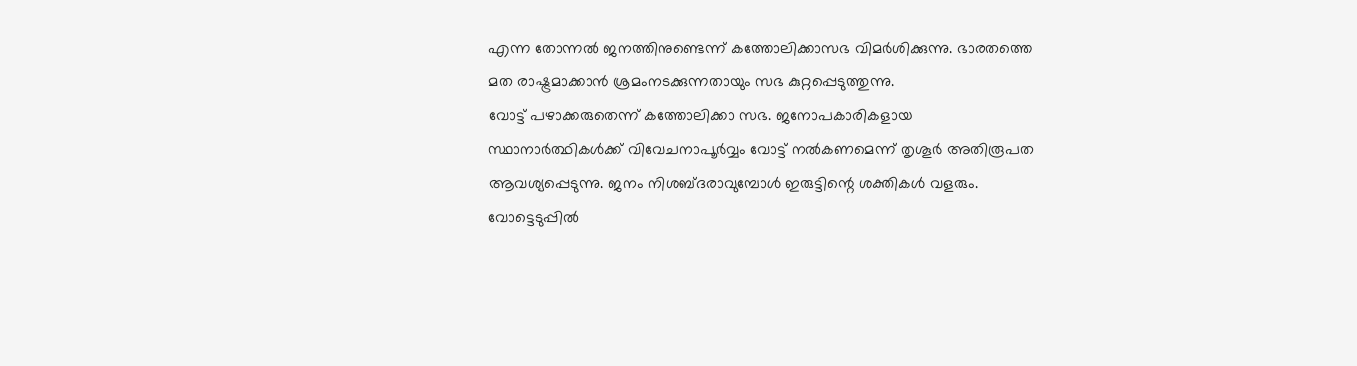എന്ന തോന്നൽ ജനത്തിനുണ്ടെന്ന് കത്തോലിക്കാസഭ വിമർശിക്കുന്നു. ഭാരതത്തെ മത രാഷ്ട്രമാക്കാൻ ശ്രമംനടക്കുന്നതായും സഭ കുറ്റപ്പെടുത്തുന്നു.
വോട്ട് പഴാക്കരുതെന്ന് കത്തോലിക്കാ സഭ. ജനോപകാരികളായ സ്ഥാനാർത്ഥികൾക്ക് വിവേചനാപൂർവ്വം വോട്ട് നൽകണമെന്ന് തൃശൂർ അതിരൂപത ആവശ്യപ്പെടുന്നു. ജനം നിശബ്ദരാവുമ്പോൾ ഇരുട്ടിന്റെ ശക്തികൾ വളരും.
വോട്ടെടുപ്പിൽ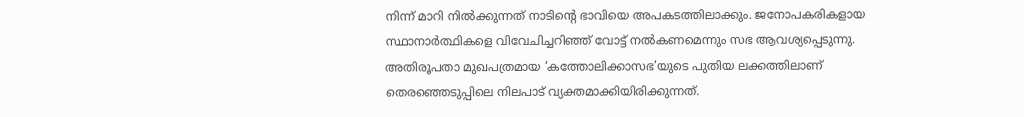നിന്ന് മാറി നിൽക്കുന്നത് നാടിന്റെ ഭാവിയെ അപകടത്തിലാക്കും. ജനോപകരികളായ സ്ഥാനാർത്ഥികളെ വിവേചിച്ചറിഞ്ഞ് വോട്ട് നൽകണമെന്നും സഭ ആവശ്യപ്പെടുന്നു. അതിരൂപതാ മുഖപത്രമായ ‘കത്തോലിക്കാസഭ’യുടെ പുതിയ ലക്കത്തിലാണ് തെരഞ്ഞെടുപ്പിലെ നിലപാട് വ്യക്തമാക്കിയിരിക്കുന്നത്.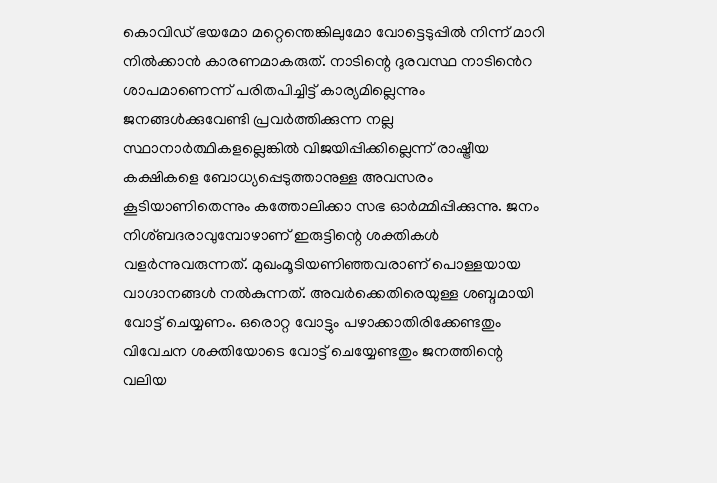കൊവിഡ് ഭയമോ മറ്റെന്തെങ്കിലുമോ വോട്ടെടുപ്പിൽ നിന്ന് മാറി നിൽക്കാൻ കാരണമാകരുത്. നാടിന്റെ ദുരവസ്ഥ നാടിൻെറ ശാപമാണെന്ന് പരിതപിച്ചിട്ട് കാര്യമില്ലെന്നും ജനങ്ങൾക്കുവേണ്ടി പ്രവർത്തിക്കുന്ന നല്ല സ്ഥാനാർത്ഥികളല്ലെങ്കിൽ വിജയിപ്പിക്കില്ലെന്ന് രാഷ്ട്രീയ കക്ഷികളെ ബോധ്യപ്പെടുത്താനുള്ള അവസരം കൂടിയാണിതെന്നും കത്തോലിക്കാ സഭ ഓർമ്മിപ്പിക്കുന്നു. ജനം നിശ്ബദരാവുമ്പോഴാണ് ഇരുട്ടിന്റെ ശക്തികൾ വളർന്നുവരുന്നത്. മുഖംമൂടിയണിഞ്ഞവരാണ് പൊള്ളയായ വാഗ്ദാനങ്ങൾ നൽകുന്നത്. അവർക്കെതിരെയുള്ള ശബ്ദമായി വോട്ട് ചെയ്യണം. ഒരൊറ്റ വോട്ടും പഴാക്കാതിരിക്കേണ്ടതും വിവേചന ശക്തിയോടെ വോട്ട് ചെയ്യേണ്ടതും ജനത്തിന്റെ വലിയ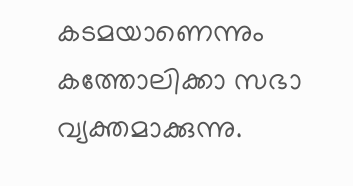കടമയാണെന്നും കത്തോലിക്കാ സഭാ വ്യക്തമാക്കുന്നു.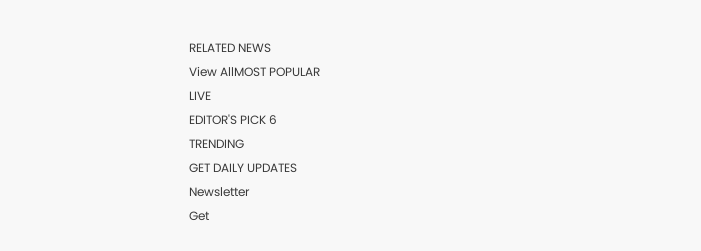RELATED NEWS
View AllMOST POPULAR
LIVE
EDITOR'S PICK 6
TRENDING
GET DAILY UPDATES
Newsletter
Get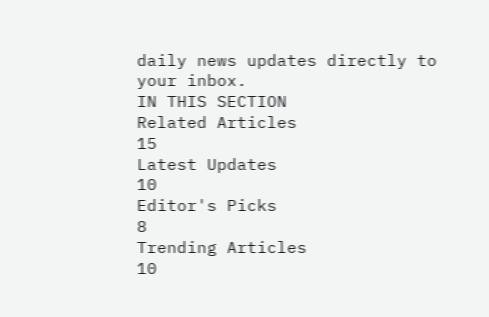daily news updates directly to your inbox.
IN THIS SECTION
Related Articles
15
Latest Updates
10
Editor's Picks
8
Trending Articles
10